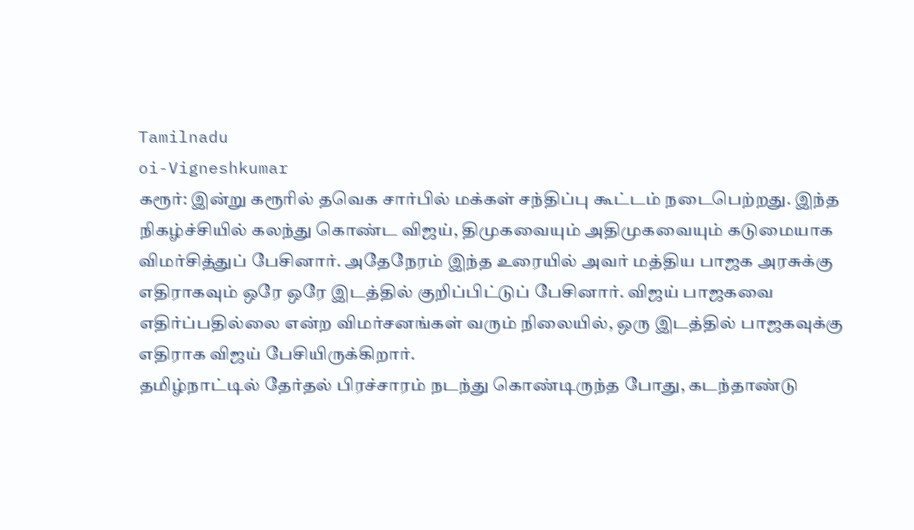Tamilnadu
oi-Vigneshkumar
கரூர்: இன்று கரூரில் தவெக சார்பில் மக்கள் சந்திப்பு கூட்டம் நடைபெற்றது. இந்த நிகழ்ச்சியில் கலந்து கொண்ட விஜய், திமுகவையும் அதிமுகவையும் கடுமையாக விமர்சித்துப் பேசினார். அதேநேரம் இந்த உரையில் அவர் மத்திய பாஜக அரசுக்கு எதிராகவும் ஒரே ஒரே இடத்தில் குறிப்பிட்டுப் பேசினார். விஜய் பாஜகவை எதிர்ப்பதில்லை என்ற விமர்சனங்கள் வரும் நிலையில், ஒரு இடத்தில் பாஜகவுக்கு எதிராக விஜய் பேசியிருக்கிறார்.
தமிழ்நாட்டில் தேர்தல் பிரச்சாரம் நடந்து கொண்டிருந்த போது, கடந்தாண்டு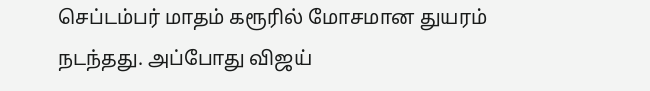செப்டம்பர் மாதம் கரூரில் மோசமான துயரம் நடந்தது. அப்போது விஜய்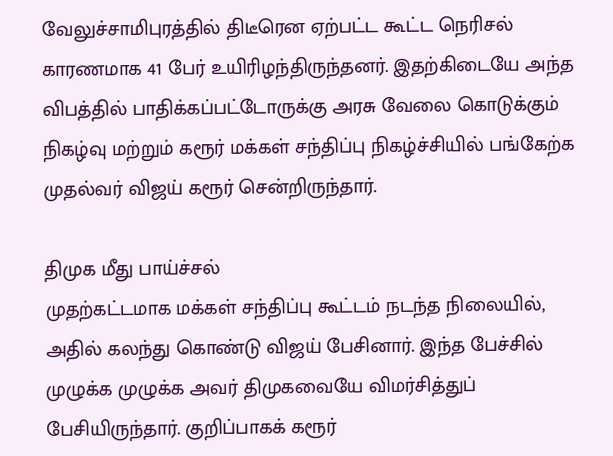வேலுச்சாமிபுரத்தில் திடீரென ஏற்பட்ட கூட்ட நெரிசல் காரணமாக 41 பேர் உயிரிழந்திருந்தனர். இதற்கிடையே அந்த விபத்தில் பாதிக்கப்பட்டோருக்கு அரசு வேலை கொடுக்கும் நிகழ்வு மற்றும் கரூர் மக்கள் சந்திப்பு நிகழ்ச்சியில் பங்கேற்க முதல்வர் விஜய் கரூர் சென்றிருந்தார்.

திமுக மீது பாய்ச்சல்
முதற்கட்டமாக மக்கள் சந்திப்பு கூட்டம் நடந்த நிலையில், அதில் கலந்து கொண்டு விஜய் பேசினார். இந்த பேச்சில் முழுக்க முழுக்க அவர் திமுகவையே விமர்சித்துப் பேசியிருந்தார். குறிப்பாகக் கரூர்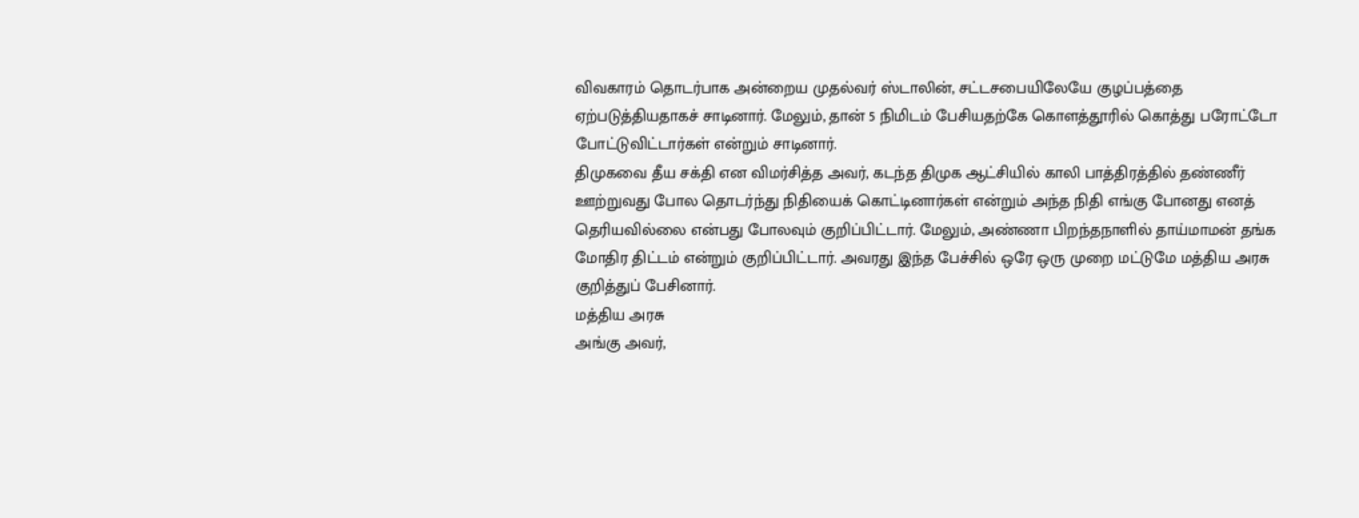விவகாரம் தொடர்பாக அன்றைய முதல்வர் ஸ்டாலின், சட்டசபையிலேயே குழப்பத்தை ஏற்படுத்தியதாகச் சாடினார். மேலும், தான் 5 நிமிடம் பேசியதற்கே கொளத்தூரில் கொத்து பரோட்டோ போட்டுவிட்டார்கள் என்றும் சாடினார்.
திமுகவை தீய சக்தி என விமர்சித்த அவர், கடந்த திமுக ஆட்சியில் காலி பாத்திரத்தில் தண்ணீர் ஊற்றுவது போல தொடர்ந்து நிதியைக் கொட்டினார்கள் என்றும் அந்த நிதி எங்கு போனது எனத் தெரியவில்லை என்பது போலவும் குறிப்பிட்டார். மேலும், அண்ணா பிறந்தநாளில் தாய்மாமன் தங்க மோதிர திட்டம் என்றும் குறிப்பிட்டார். அவரது இந்த பேச்சில் ஒரே ஒரு முறை மட்டுமே மத்திய அரசு குறித்துப் பேசினார்.
மத்திய அரசு
அங்கு அவர்,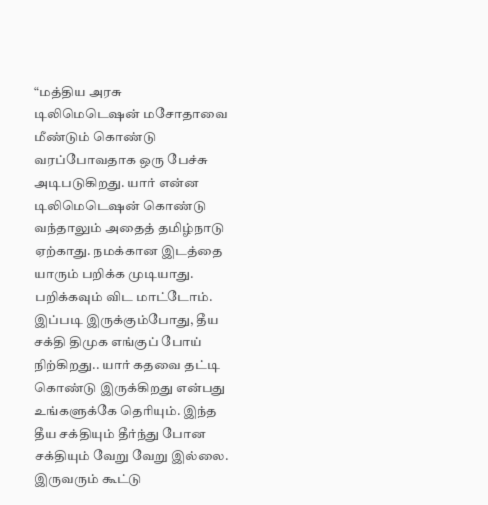“மத்திய அரசு டிலிமெடெஷன் மசோதாவை மீண்டும் கொண்டு வரப்போவதாக ஒரு பேச்சு அடிபடுகிறது. யார் என்ன டிலிமெடெஷன் கொண்டு வந்தாலும் அதைத் தமிழ்நாடு ஏற்காது. நமக்கான இடத்தை யாரும் பறிக்க முடியாது. பறிக்கவும் விட மாட்டோம்.
இப்படி இருக்கும்போது, தீய சக்தி திமுக எங்குப் போய் நிற்கிறது.. யார் கதவை தட்டி கொண்டு இருக்கிறது என்பது உங்களுக்கே தெரியும். இந்த தீய சக்தியும் தீர்ந்து போன சக்தியும் வேறு வேறு இல்லை. இருவரும் கூட்டு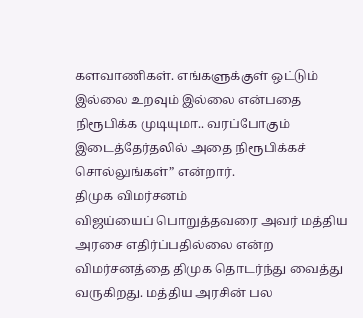களவாணிகள். எங்களுக்குள் ஒட்டும் இல்லை உறவும் இல்லை என்பதை நிரூபிக்க முடியுமா.. வரப்போகும் இடைத்தேர்தலில் அதை நிரூபிக்கச் சொல்லுங்கள்” என்றார்.
திமுக விமர்சனம்
விஜய்யைப் பொறுத்தவரை அவர் மத்திய அரசை எதிர்ப்பதில்லை என்ற விமர்சனத்தை திமுக தொடர்ந்து வைத்து வருகிறது. மத்திய அரசின் பல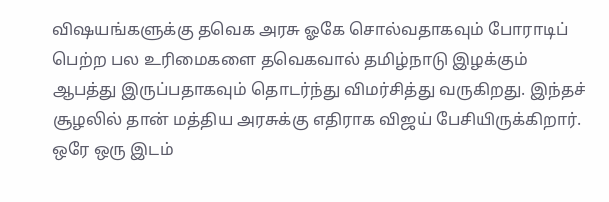விஷயங்களுக்கு தவெக அரசு ஓகே சொல்வதாகவும் போராடிப் பெற்ற பல உரிமைகளை தவெகவால் தமிழ்நாடு இழக்கும் ஆபத்து இருப்பதாகவும் தொடர்ந்து விமர்சித்து வருகிறது. இந்தச் சூழலில் தான் மத்திய அரசுக்கு எதிராக விஜய் பேசியிருக்கிறார்.
ஒரே ஒரு இடம்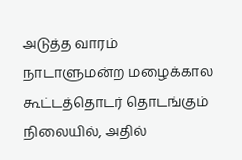அடுத்த வாரம் நாடாளுமன்ற மழைக்கால கூட்டத்தொடர் தொடங்கும் நிலையில், அதில்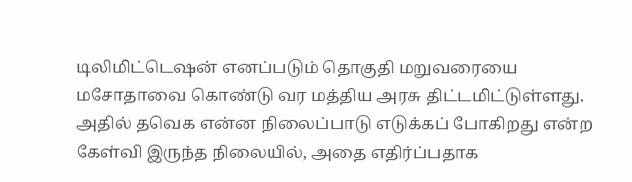டிலிமிட்டெஷன் எனப்படும் தொகுதி மறுவரையை மசோதாவை கொண்டு வர மத்திய அரசு திட்டமிட்டுள்ளது. அதில் தவெக என்ன நிலைப்பாடு எடுக்கப் போகிறது என்ற கேள்வி இருந்த நிலையில், அதை எதிர்ப்பதாக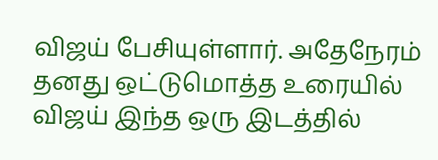விஜய் பேசியுள்ளார். அதேநேரம் தனது ஒட்டுமொத்த உரையில் விஜய் இந்த ஒரு இடத்தில்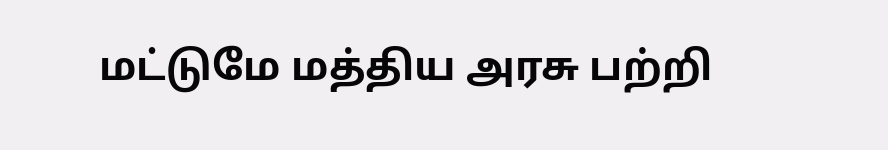மட்டுமே மத்திய அரசு பற்றி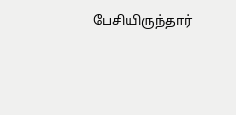பேசியிருந்தார்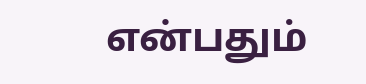என்பதும்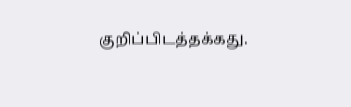குறிப்பிடத்தக்கது.